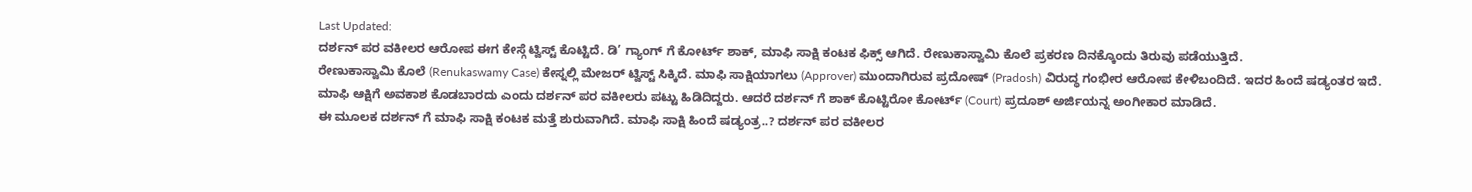Last Updated:
ದರ್ಶನ್ ಪರ ವಕೀಲರ ಆರೋಪ ಈಗ ಕೇಸ್ಗೆ ಟ್ವಿಸ್ಟ್ ಕೊಟ್ಟಿದೆ. ಡಿ’ ಗ್ಯಾಂಗ್ ಗೆ ಕೋರ್ಟ್ ಶಾಕ್, ಮಾಫಿ ಸಾಕ್ಷಿ ಕಂಟಕ ಫಿಕ್ಸ್ ಆಗಿದೆ. ರೇಣುಕಾಸ್ವಾಮಿ ಕೊಲೆ ಪ್ರಕರಣ ದಿನಕ್ಕೊಂದು ತಿರುವು ಪಡೆಯುತ್ತಿದೆ.
ರೇಣುಕಾಸ್ವಾಮಿ ಕೊಲೆ (Renukaswamy Case) ಕೇಸ್ನಲ್ಲಿ ಮೇಜರ್ ಟ್ವಿಸ್ಟ್ ಸಿಕ್ಕಿದೆ. ಮಾಫಿ ಸಾಕ್ಷಿಯಾಗಲು (Approver) ಮುಂದಾಗಿರುವ ಪ್ರದೋಷ್ (Pradosh) ವಿರುದ್ಧ ಗಂಭೀರ ಆರೋಪ ಕೇಳಿಬಂದಿದೆ. ಇದರ ಹಿಂದೆ ಷಡ್ಯಂತರ ಇದೆ. ಮಾಫಿ ಆಕ್ಷಿಗೆ ಅವಕಾಶ ಕೊಡಬಾರದು ಎಂದು ದರ್ಶನ್ ಪರ ವಕೀಲರು ಪಟ್ಟು ಹಿಡಿದಿದ್ದರು. ಆದರೆ ದರ್ಶನ್ ಗೆ ಶಾಕ್ ಕೊಟ್ಟಿರೋ ಕೋರ್ಟ್ (Court) ಪ್ರದೂಶ್ ಅರ್ಜಿಯನ್ನ ಅಂಗೀಕಾರ ಮಾಡಿದೆ.
ಈ ಮೂಲಕ ದರ್ಶನ್ ಗೆ ಮಾಫಿ ಸಾಕ್ಷಿ ಕಂಟಕ ಮತ್ತೆ ಶುರುವಾಗಿದೆ. ಮಾಫಿ ಸಾಕ್ಷಿ ಹಿಂದೆ ಷಡ್ಯಂತ್ರ..? ದರ್ಶನ್ ಪರ ವಕೀಲರ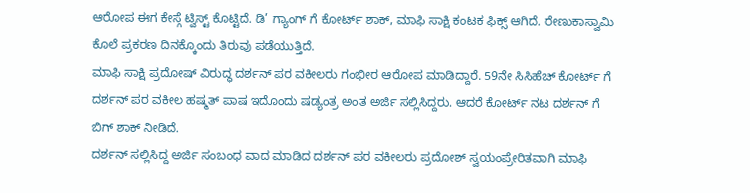ಆರೋಪ ಈಗ ಕೇಸ್ಗೆ ಟ್ವಿಸ್ಟ್ ಕೊಟ್ಟಿದೆ. ಡಿ’ ಗ್ಯಾಂಗ್ ಗೆ ಕೋರ್ಟ್ ಶಾಕ್, ಮಾಫಿ ಸಾಕ್ಷಿ ಕಂಟಕ ಫಿಕ್ಸ್ ಆಗಿದೆ. ರೇಣುಕಾಸ್ವಾಮಿ ಕೊಲೆ ಪ್ರಕರಣ ದಿನಕ್ಕೊಂದು ತಿರುವು ಪಡೆಯುತ್ತಿದೆ.
ಮಾಫಿ ಸಾಕ್ಷಿ ಪ್ರದೋಷ್ ವಿರುದ್ಧ ದರ್ಶನ್ ಪರ ವಕೀಲರು ಗಂಭೀರ ಆರೋಪ ಮಾಡಿದ್ದಾರೆ. 59ನೇ ಸಿಸಿಹೆಚ್ ಕೋರ್ಟ್ ಗೆ ದರ್ಶನ್ ಪರ ವಕೀಲ ಹಷ್ಮತ್ ಪಾಷ ಇದೊಂದು ಷಡ್ಯಂತ್ರ ಅಂತ ಅರ್ಜಿ ಸಲ್ಲಿಸಿದ್ದರು. ಆದರೆ ಕೋರ್ಟ್ ನಟ ದರ್ಶನ್ ಗೆ ಬಿಗ್ ಶಾಕ್ ನೀಡಿದೆ.
ದರ್ಶನ್ ಸಲ್ಲಿಸಿದ್ದ ಅರ್ಜಿ ಸಂಬಂಧ ವಾದ ಮಾಡಿದ ದರ್ಶನ್ ಪರ ವಕೀಲರು ಪ್ರದೋಶ್ ಸ್ವಯಂಪ್ರೇರಿತವಾಗಿ ಮಾಫಿ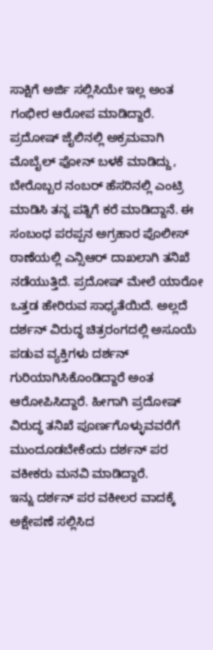ಸಾಕ್ಷಿಗೆ ಅರ್ಜಿ ಸಲ್ಲಿಸಿಯೇ ಇಲ್ಲ ಅಂತ ಗಂಭೀರ ಆರೋಪ ಮಾಡಿದ್ದಾರೆ. ಪ್ರದೋಷ್ ಜೈಲಿನಲ್ಲಿ ಅಕ್ರಮವಾಗಿ ಮೊಬೈಲ್ ಫೋನ್ ಬಳಕೆ ಮಾಡಿದ್ದು, ಬೇರೊಬ್ಬರ ನಂಬರ್ ಹೆಸರಿನಲ್ಲಿ ಎಂಟ್ರಿ ಮಾಡಿಸಿ ತನ್ನ ಪತ್ನಿಗೆ ಕರೆ ಮಾಡಿದ್ದಾನೆ. ಈ ಸಂಬಂಧ ಪರಪ್ಪನ ಅಗ್ರಹಾರ ಪೊಲೀಸ್ ಠಾಣೆಯಲ್ಲಿ ಎನ್ಸಿಆರ್ ದಾಖಲಾಗಿ ತನಿಖೆ ನಡೆಯುತ್ತಿದೆ. ಪ್ರದೋಷ್ ಮೇಲೆ ಯಾರೋ ಒತ್ತಡ ಹೇರಿರುವ ಸಾಧ್ಯತೆಯಿದೆ. ಅಲ್ಲದೆ ದರ್ಶನ್ ವಿರುದ್ಧ ಚಿತ್ರರಂಗದಲ್ಲಿ ಅಸೂಯೆ ಪಡುವ ವ್ಯಕ್ತಿಗಳು ದರ್ಶನ್ ಗುರಿಯಾಗಿಸಿಕೊಂಡಿದ್ದಾರೆ ಅಂತ ಆರೋಪಿಸಿದ್ದಾರೆ. ಹೀಗಾಗಿ ಪ್ರದೋಷ್ ವಿರುದ್ಧ ತನಿಖೆ ಪೂರ್ಣಗೊಳ್ಳುವವರೆಗೆ ಮುಂದೂಡಬೇಕೆಂದು ದರ್ಶನ್ ಪರ ವಕೀಕರು ಮನವಿ ಮಾಡಿದ್ದಾರೆ.
ಇನ್ನು ದರ್ಶನ್ ಪರ ವಕೀಲರ ವಾದಕ್ಕೆ ಅಕ್ಷೇಪಣೆ ಸಲ್ಲಿಸಿದ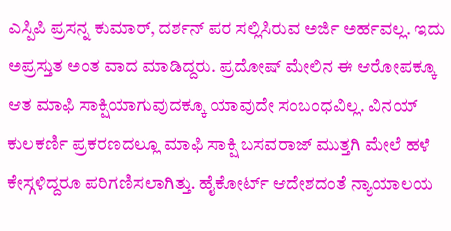ಎಸ್ಪಿಪಿ ಪ್ರಸನ್ನ ಕುಮಾರ್, ದರ್ಶನ್ ಪರ ಸಲ್ಲಿಸಿರುವ ಅರ್ಜಿ ಅರ್ಹವಲ್ಲ. ಇದು ಅಪ್ರಸ್ತುತ ಅಂತ ವಾದ ಮಾಡಿದ್ದರು. ಪ್ರದೋಷ್ ಮೇಲಿನ ಈ ಆರೋಪಕ್ಕೂ ಆತ ಮಾಫಿ ಸಾಕ್ಷಿಯಾಗುವುದಕ್ಕೂ ಯಾವುದೇ ಸಂಬಂಧವಿಲ್ಲ. ವಿನಯ್ ಕುಲಕರ್ಣಿ ಪ್ರಕರಣದಲ್ಲೂ ಮಾಫಿ ಸಾಕ್ಷಿ ಬಸವರಾಜ್ ಮುತ್ತಗಿ ಮೇಲೆ ಹಳೆ ಕೇಸ್ಗಳಿದ್ದರೂ ಪರಿಗಣಿಸಲಾಗಿತ್ತು. ಹೈಕೋರ್ಟ್ ಆದೇಶದಂತೆ ನ್ಯಾಯಾಲಯ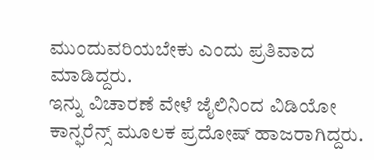ಮುಂದುವರಿಯಬೇಕು ಎಂದು ಪ್ರತಿವಾದ ಮಾಡಿದ್ದರು.
ಇನ್ನು ವಿಚಾರಣೆ ವೇಳೆ ಜೈಲಿನಿಂದ ವಿಡಿಯೋ ಕಾನ್ಫರೆನ್ಸ್ ಮೂಲಕ ಪ್ರದೋಷ್ ಹಾಜರಾಗಿದ್ದರು.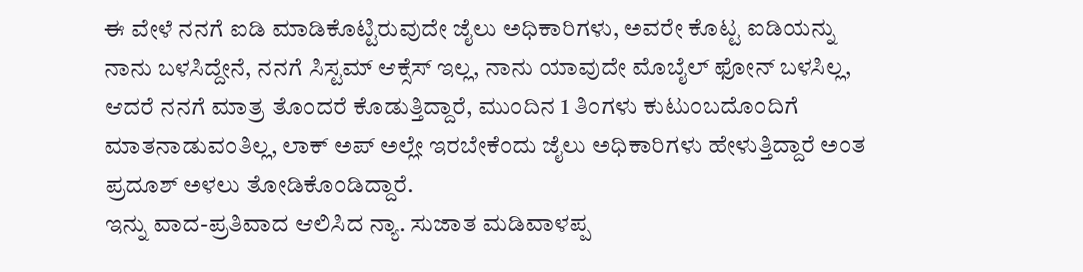ಈ ವೇಳೆ ನನಗೆ ಐಡಿ ಮಾಡಿಕೊಟ್ಟಿರುವುದೇ ಜೈಲು ಅಧಿಕಾರಿಗಳು, ಅವರೇ ಕೊಟ್ಟ ಐಡಿಯನ್ನು ನಾನು ಬಳಸಿದ್ದೇನೆ, ನನಗೆ ಸಿಸ್ಟಮ್ ಆಕ್ಸೆಸ್ ಇಲ್ಲ, ನಾನು ಯಾವುದೇ ಮೊಬೈಲ್ ಫೋನ್ ಬಳಸಿಲ್ಲ, ಆದರೆ ನನಗೆ ಮಾತ್ರ ತೊಂದರೆ ಕೊಡುತ್ತಿದ್ದಾರೆ, ಮುಂದಿನ 1 ತಿಂಗಳು ಕುಟುಂಬದೊಂದಿಗೆ ಮಾತನಾಡುವಂತಿಲ್ಲ, ಲಾಕ್ ಅಪ್ ಅಲ್ಲೇ ಇರಬೇಕೆಂದು ಜೈಲು ಅಧಿಕಾರಿಗಳು ಹೇಳುತ್ತಿದ್ದಾರೆ ಅಂತ ಪ್ರದೂಶ್ ಅಳಲು ತೋಡಿಕೊಂಡಿದ್ದಾರೆ.
ಇನ್ನು ವಾದ-ಪ್ರತಿವಾದ ಆಲಿಸಿದ ನ್ಯಾ. ಸುಜಾತ ಮಡಿವಾಳಪ್ಪ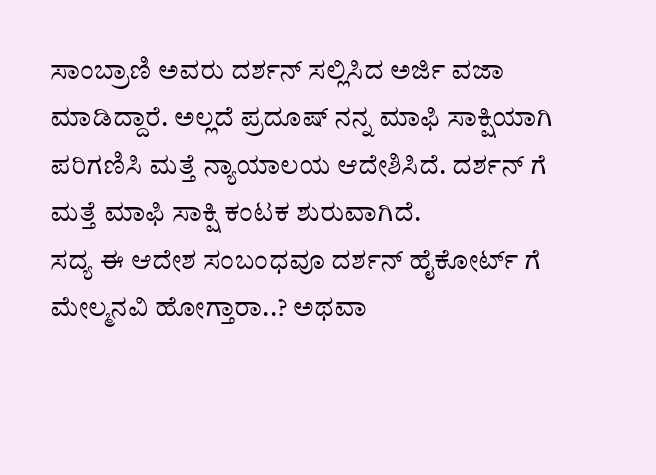ಸಾಂಬ್ರಾಣಿ ಅವರು ದರ್ಶನ್ ಸಲ್ಲಿಸಿದ ಅರ್ಜಿ ವಜಾ ಮಾಡಿದ್ದಾರೆ. ಅಲ್ಲದೆ ಪ್ರದೂಷ್ ನನ್ನ ಮಾಫಿ ಸಾಕ್ಷಿಯಾಗಿ ಪರಿಗಣಿಸಿ ಮತ್ತೆ ನ್ಯಾಯಾಲಯ ಆದೇಶಿಸಿದೆ. ದರ್ಶನ್ ಗೆ ಮತ್ತೆ ಮಾಫಿ ಸಾಕ್ಷಿ ಕಂಟಕ ಶುರುವಾಗಿದೆ.
ಸದ್ಯ ಈ ಆದೇಶ ಸಂಬಂಧವೂ ದರ್ಶನ್ ಹೈಕೋರ್ಟ್ ಗೆ ಮೇಲ್ಮನವಿ ಹೋಗ್ತಾರಾ..? ಅಥವಾ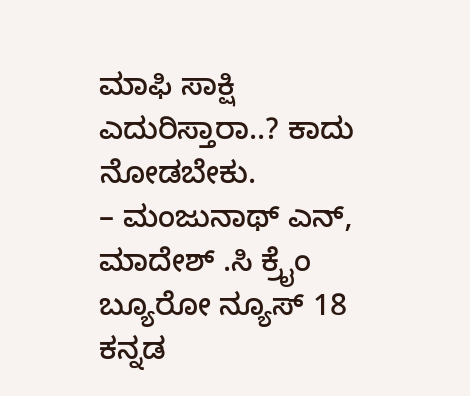ಮಾಫಿ ಸಾಕ್ಷಿ ಎದುರಿಸ್ತಾರಾ..? ಕಾದು ನೋಡಬೇಕು.
– ಮಂಜುನಾಥ್ ಎನ್, ಮಾದೇಶ್ .ಸಿ ಕ್ರೈಂ ಬ್ಯೂರೋ ನ್ಯೂಸ್ 18 ಕನ್ನಡ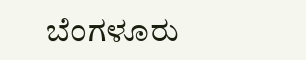ಬೆಂಗಳೂರು